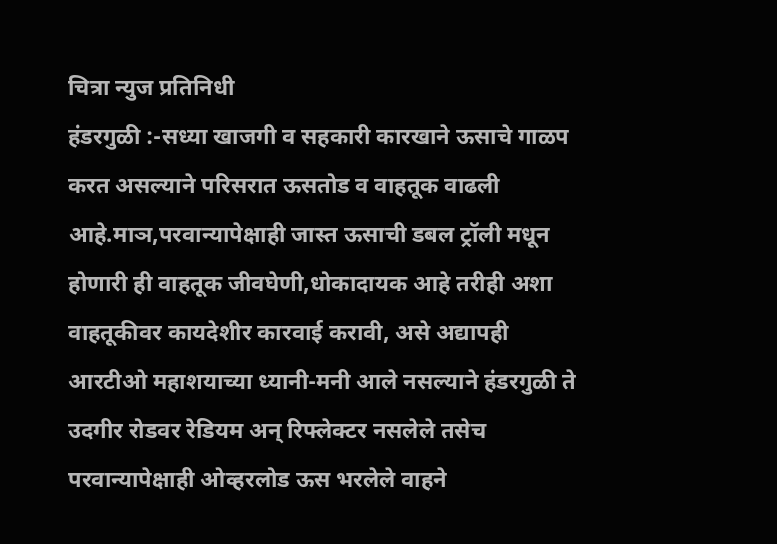चित्रा न्युज प्रतिनिधी
हंडरगुळी :-सध्या खाजगी व सहकारी कारखाने ऊसाचे गाळप करत असल्याने परिसरात ऊसतोड व वाहतूक वाढली आहे.माञ,परवान्यापेक्षाही जास्त ऊसाची डबल ट्रॉली मधून होणारी ही वाहतूक जीवघेणी,धोकादायक आहे तरीही अशा वाहतूकीवर कायदेशीर कारवाई करावी, असे अद्यापही आरटीओ महाशयाच्या ध्यानी-मनी आले नसल्याने हंडरगुळी ते उदगीर रोडवर रेडियम अन् रिफ्लेक्टर नसलेले तसेच परवान्यापेक्षाही ओव्हरलोड ऊस भरलेले वाहने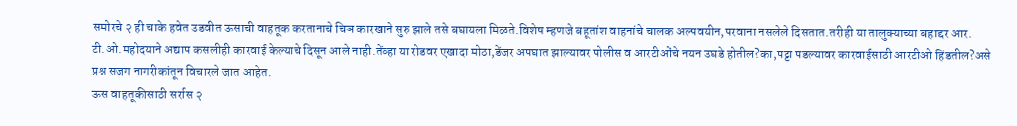समोरचे २ ही चाके हवेत उडवीत ऊसाची वाहतूक करतानाचे चिञ कारखाने सुरु झाले तसे बघायला मिळते.विशेष म्हणजे बहूतांश वाहनांचे चालक अल्पवयीन,परवाना नसलेले दिसतात.तरीही या तालुक्याच्या बहाद्दर आर. टी.ओ.महोदयाने अद्याप कसलीही कारवाई केल्याचे दिसून आले नाही.तेंव्हा या रोडवर एखादा मोठा,डेंजर अपघात झाल्यावर पोलीस व आरटीओंचे नयन उघडे होतील?का,पट्टा पडल्यावर कारवाईसाठी आरटीओ हिंडतील?असे प्रश्न सजग नागरीकांतून विचारले जात आहेत.
ऊस वाहतूकीसाठी सर्रास २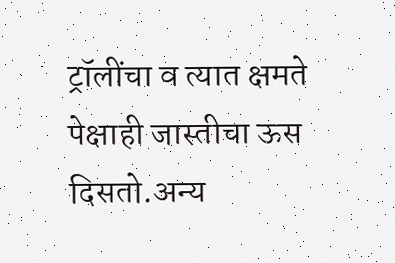ट्रॉलींचा व त्यात क्षमते पेक्षाही जास्तीचा ऊस दिसतो.अन्य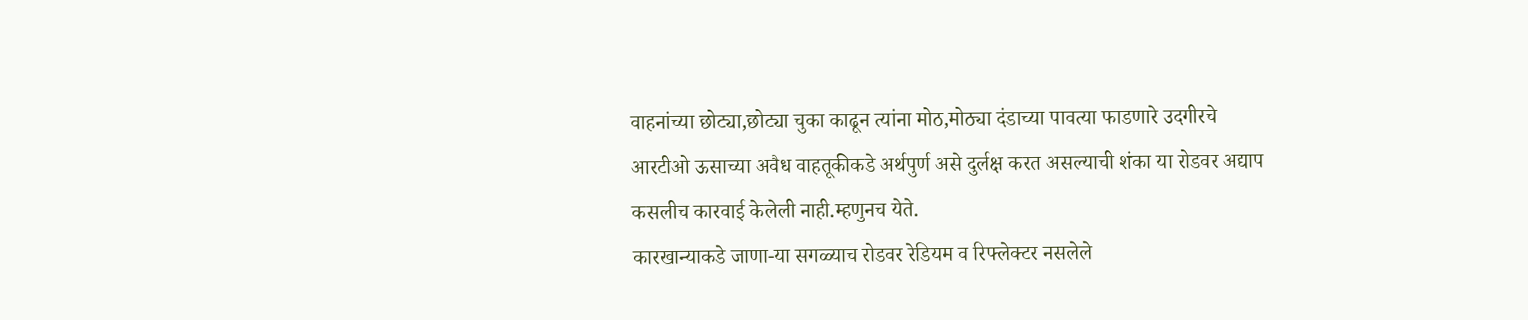वाहनांच्या छोट्या,छोट्या चुका काढून त्यांना मोठ,मोठ्या दंडाच्या पावत्या फाडणारे उदगीरचे आरटीओ ऊसाच्या अवैध वाहतूकीकडे अर्थपुर्ण असे दुर्लक्ष करत असल्याची शंका या रोडवर अद्याप कसलीच कारवाई केलेली नाही.म्हणुनच येते.
कारखान्याकडे जाणा-या सगळ्याच रोडवर रेडियम व रिफ्लेक्टर नसलेले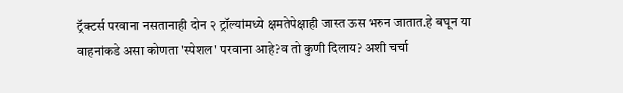ट्रॅक्टर्स परवाना नसतानाही दोन २ ट्रॉल्यांमध्ये क्षमतेपेक्षाही जास्त ऊस भरुन जातात.हे बघून या वाहनांकडे असा कोणता 'स्पेशल' परवाना आहे?व तो कुणी दिलाय? अशी चर्चा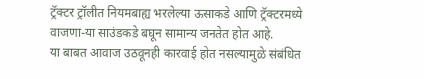ट्रॅक्टर ट्रॉलीत नियमबाह्य भरलेल्या ऊसाकडे आणि ट्रॅक्टरमध्ये वाजणा-या साउंडकडे बघून सामान्य जनतेत होत आहे.
या बाबत आवाज उठवूनही कारवाई होत नसल्यामुळे संबंधित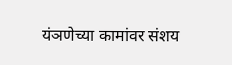यंञणेच्या कामांवर संशय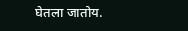घेतला जातोय.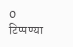0 टिप्पण्या